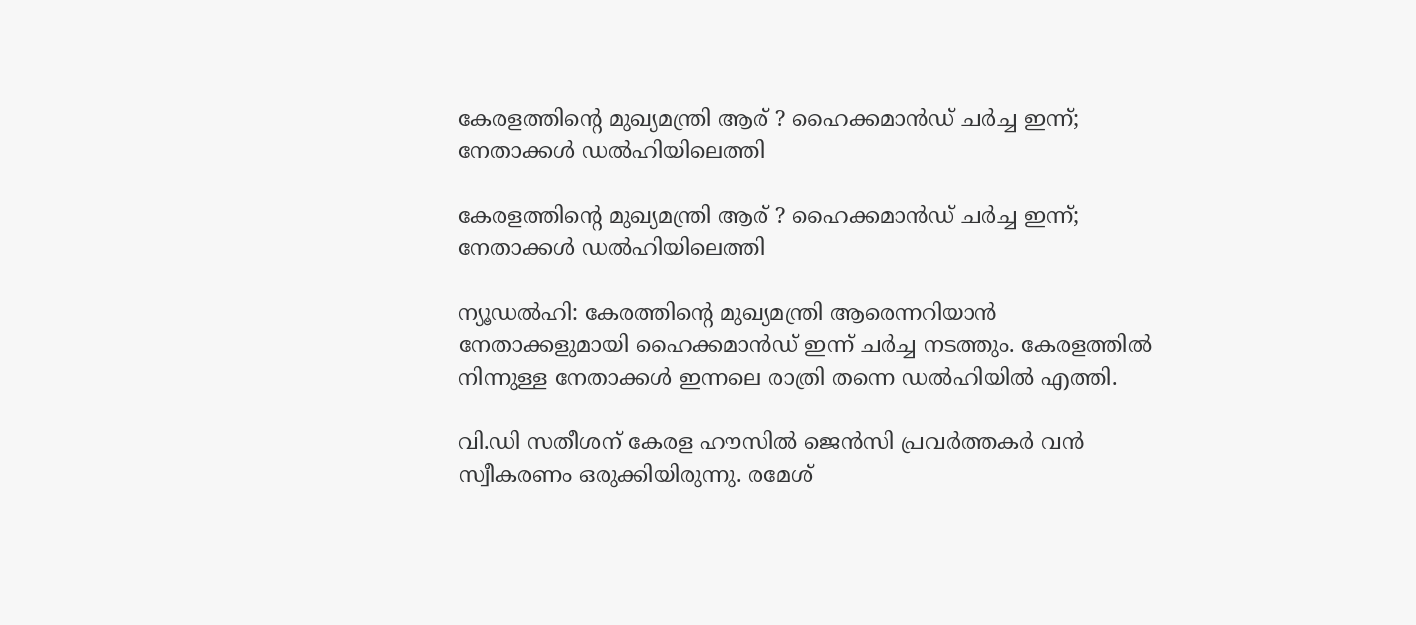കേരളത്തിന്റെ മുഖ്യമന്ത്രി ആര് ? ഹൈക്കമാന്‍ഡ് ചര്‍ച്ച ഇന്ന്; നേതാക്കള്‍ ഡല്‍ഹിയിലെത്തി

കേരളത്തിന്റെ മുഖ്യമന്ത്രി ആര് ? ഹൈക്കമാന്‍ഡ് ചര്‍ച്ച ഇന്ന്; നേതാക്കള്‍ ഡല്‍ഹിയിലെത്തി

ന്യൂഡല്‍ഹി: കേരത്തിന്റെ മുഖ്യമന്ത്രി ആരെന്നറിയാന്‍ നേതാക്കളുമായി ഹൈക്കമാന്‍ഡ് ഇന്ന് ചര്‍ച്ച നടത്തും. കേരളത്തില്‍ നിന്നുള്ള നേതാക്കള്‍ ഇന്നലെ രാത്രി തന്നെ ഡല്‍ഹിയില്‍ എത്തി.

വി.ഡി സതീശന് കേരള ഹൗസില്‍ ജെന്‍സി പ്രവര്‍ത്തകര്‍ വന്‍ സ്വീകരണം ഒരുക്കിയിരുന്നു. രമേശ്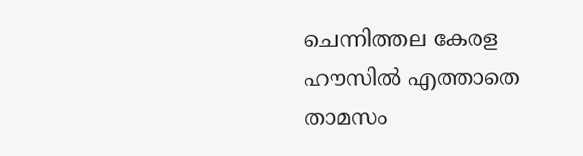ചെന്നിത്തല കേരള ഹൗസില്‍ എത്താതെ താമസം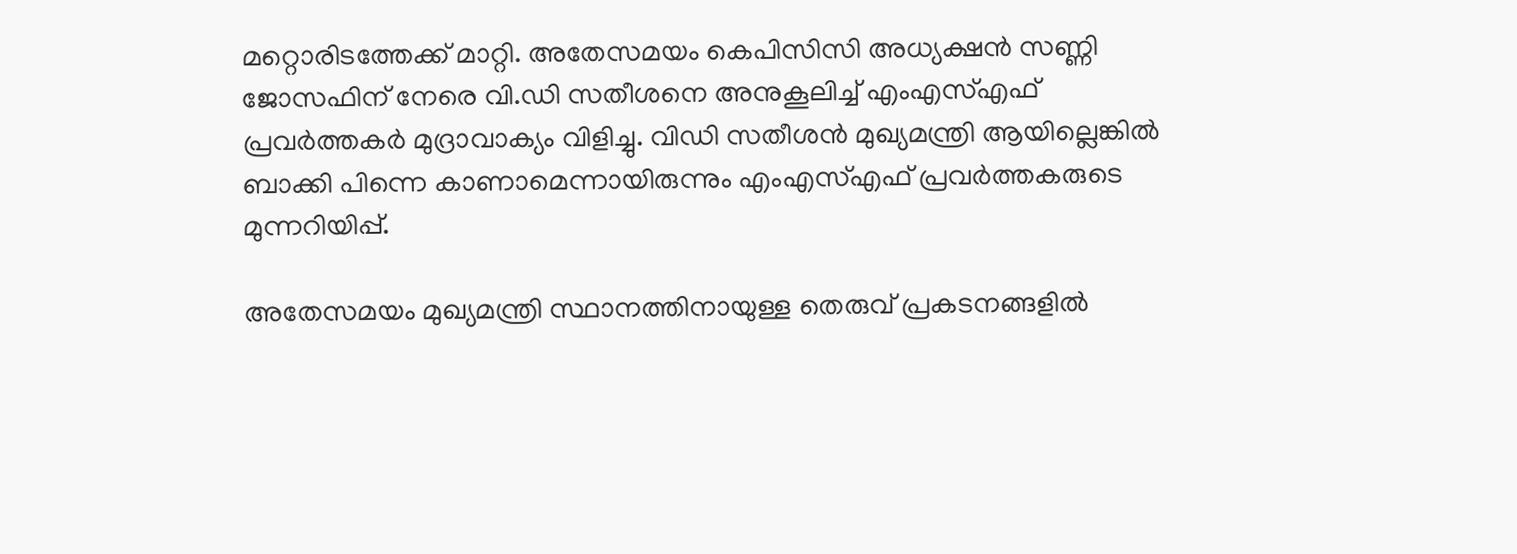മറ്റൊരിടത്തേക്ക് മാറ്റി. അതേസമയം കെപിസിസി അധ്യക്ഷന്‍ സണ്ണി ജോസഫിന് നേരെ വി.ഡി സതീശനെ അനുകൂലിച്ച് എംഎസ്എഫ് പ്രവര്‍ത്തകര്‍ മുദ്രാവാക്യം വിളിച്ചു. വിഡി സതീശന്‍ മുഖ്യമന്ത്രി ആയില്ലെങ്കില്‍ ബാക്കി പിന്നെ കാണാമെന്നായിരുന്നും എംഎസ്എഫ് പ്രവര്‍ത്തകരുടെ മുന്നറിയിപ്പ്.

അതേസമയം മുഖ്യമന്ത്രി സ്ഥാനത്തിനായുള്ള തെരുവ് പ്രകടനങ്ങളില്‍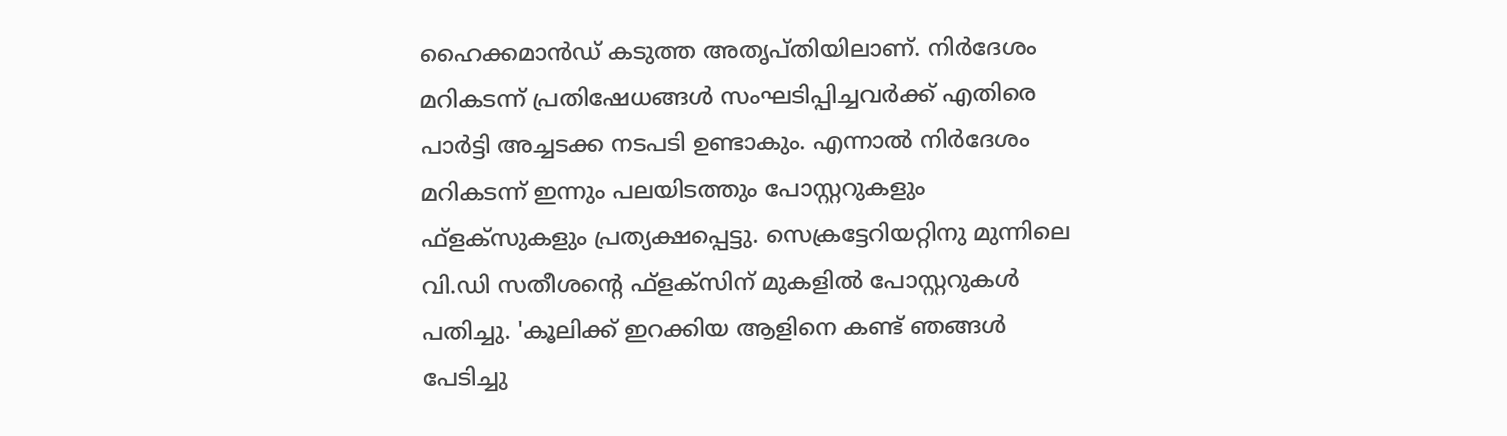ഹൈക്കമാന്‍ഡ് കടുത്ത അതൃപ്തിയിലാണ്. നിര്‍ദേശം മറികടന്ന് പ്രതിഷേധങ്ങള്‍ സംഘടിപ്പിച്ചവര്‍ക്ക് എതിരെ പാര്‍ട്ടി അച്ചടക്ക നടപടി ഉണ്ടാകും. എന്നാല്‍ നിര്‍ദേശം മറികടന്ന് ഇന്നും പലയിടത്തും പോസ്റ്ററുകളും ഫ്ളക്സുകളും പ്രത്യക്ഷപ്പെട്ടു. സെക്രട്ടേറിയറ്റിനു മുന്നിലെ വി.ഡി സതീശന്റെ ഫ്ളക്സിന് മുകളില്‍ പോസ്റ്ററുകള്‍ പതിച്ചു. 'കൂലിക്ക് ഇറക്കിയ ആളിനെ കണ്ട് ഞങ്ങള്‍ പേടിച്ചു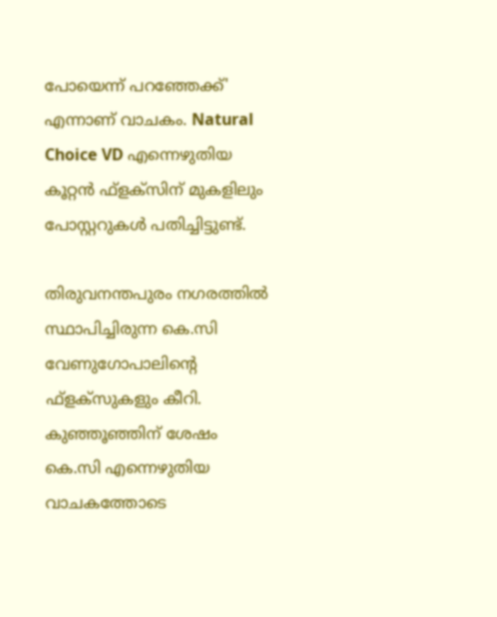പോയെന്ന് പറഞ്ഞേക്ക്' എന്നാണ് വാചകം. Natural Choice VD എന്നെഴുതിയ കൂറ്റന്‍ ഫ്ളക്സിന് മുകളിലും പോസ്റ്ററുകള്‍ പതിച്ചിട്ടുണ്ട്.

തിരുവനന്തപുരം നഗരത്തില്‍ സ്ഥാപിച്ചിരുന്ന കെ.സി വേണുഗോപാലിന്റെ ഫ്ളക്സുകളും കീറി. കുഞ്ഞൂഞ്ഞിന് ശേഷം കെ.സി എന്നെഴുതിയ വാചകത്തോടെ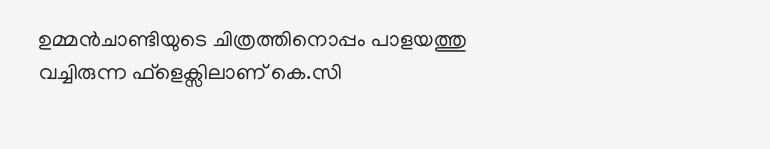ഉമ്മന്‍ചാണ്ടിയുടെ ചിത്രത്തിനൊപ്പം പാളയത്തു വച്ചിരുന്ന ഫ്ളെക്സിലാണ് കെ.സി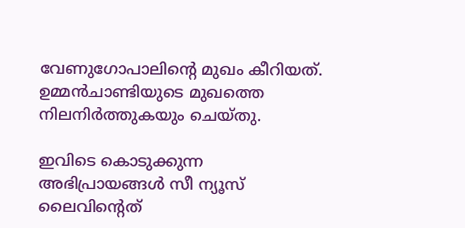വേണുഗോപാലിന്റെ മുഖം കീറിയത്. ഉമ്മന്‍ചാണ്ടിയുടെ മുഖത്തെ നിലനിര്‍ത്തുകയും ചെയ്തു.

ഇവിടെ കൊടുക്കുന്ന അഭിപ്രായങ്ങള്‍ സീ ന്യൂസ് ലൈവിന്റെത്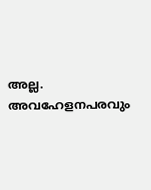അല്ല. അവഹേളനപരവും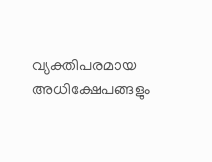വ്യക്തിപരമായ അധിക്ഷേപങ്ങളും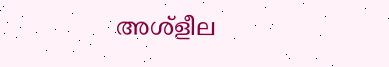അശ്‌ളീല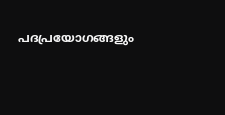പദപ്രയോഗങ്ങളും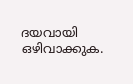ദയവായി ഒഴിവാക്കുക.